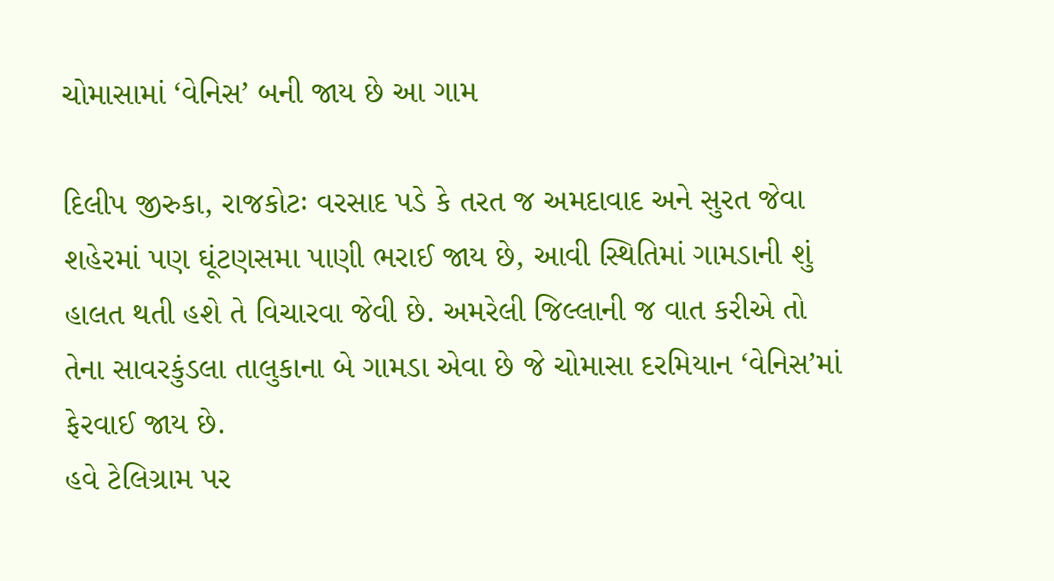ચોમાસામાં ‘વેનિસ’ બની જાય છે આ ગામ

દિલીપ જીરુકા, રાજકોટઃ વરસાદ પડે કે તરત જ અમદાવાદ અને સુરત જેવા શહેરમાં પણ ઘૂંટણસમા પાણી ભરાઈ જાય છે, આવી સ્થિતિમાં ગામડાની શું હાલત થતી હશે તે વિચારવા જેવી છે. અમરેલી જિલ્લાની જ વાત કરીએ તો તેના સાવરકુંડલા તાલુકાના બે ગામડા એવા છે જે ચોમાસા દરમિયાન ‘વેનિસ’માં ફેરવાઈ જાય છે.
હવે ટેલિગ્રામ પર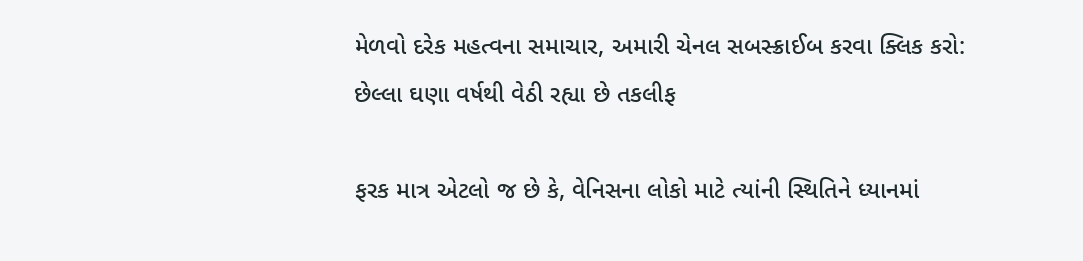મેળવો દરેક મહત્વના સમાચાર, અમારી ચેનલ સબસ્ક્રાઈબ કરવા ક્લિક કરો:
છેલ્લા ઘણા વર્ષથી વેઠી રહ્યા છે તકલીફ

ફરક માત્ર એટલો જ છે કે, વેનિસના લોકો માટે ત્યાંની સ્થિતિને ધ્યાનમાં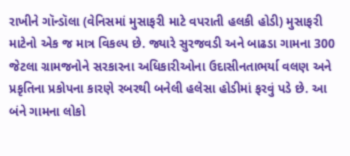રાખીને ગૉન્ડૉલા (વેનિસમાં મુસાફરી માટે વપરાતી હલકી હોડી) મુસાફરી માટેનો એક જ માત્ર વિકલ્પ છે. જ્યારે સુરજવડી અને બાઢડા ગામના 300 જેટલા ગ્રામજનોને સરકારના અધિકારીઓના ઉદાસીનતાભર્યા વલણ અને પ્રકૃતિના પ્રકોપના કારણે રબરથી બનેલી હલેસા હોડીમાં ફરવું પડે છે. આ બંને ગામના લોકો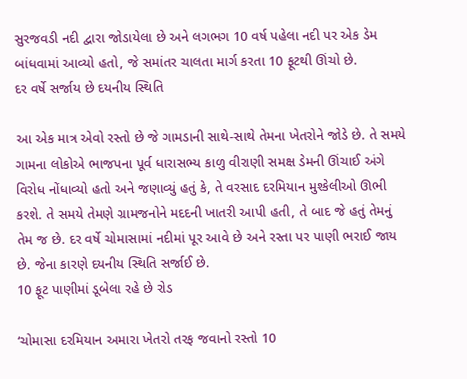સુરજવડી નદી દ્વારા જોડાયેલા છે અને લગભગ 10 વર્ષ પહેલા નદી પર એક ડેમ બાંધવામાં આવ્યો હતો, જે સમાંતર ચાલતા માર્ગ કરતા 10 ફૂટથી ઊંચો છે.
દર વર્ષે સર્જાય છે દયનીય સ્થિતિ

આ એક માત્ર એવો રસ્તો છે જે ગામડાની સાથે-સાથે તેમના ખેતરોને જોડે છે. તે સમયે ગામના લોકોએ ભાજપના પૂર્વ ધારાસભ્ય કાળુ વીરાણી સમક્ષ ડેમની ઊંચાઈ અંગે વિરોધ નોંધાવ્યો હતો અને જણાવ્યું હતું કે, તે વરસાદ દરમિયાન મુશ્કેલીઓ ઊભી કરશે. તે સમયે તેમણે ગ્રામજનોને મદદની ખાતરી આપી હતી, તે બાદ જે હતું તેમનું તેમ જ છે. દર વર્ષે ચોમાસામાં નદીમાં પૂર આવે છે અને રસ્તા પર પાણી ભરાઈ જાય છે. જેના કારણે દયનીય સ્થિતિ સર્જાઈ છે.
10 ફૂટ પાણીમાં ડૂબેલા રહે છે રોડ

‘ચોમાસા દરમિયાન અમારા ખેતરો તરફ જવાનો રસ્તો 10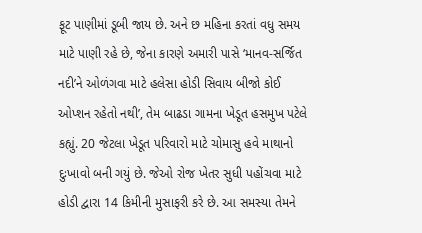ફૂટ પાણીમાં ડૂબી જાય છે. અને છ મહિના કરતાં વધુ સમય માટે પાણી રહે છે, જેના કારણે અમારી પાસે ‘માનવ-સર્જિત નદી’ને ઓળંગવા માટે હલેસા હોડી સિવાય બીજો કોઈ ઓપ્શન રહેતો નથી’, તેમ બાઢડા ગામના ખેડૂત હસમુખ પટેલે કહ્યું. 20 જેટલા ખેડૂત પરિવારો માટે ચોમાસુ હવે માથાનો દુઃખાવો બની ગયું છે. જેઓ રોજ ખેતર સુધી પહોંચવા માટે હોડી દ્વારા 14 કિમીની મુસાફરી કરે છે. આ સમસ્યા તેમને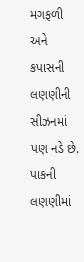મગફળી અને કપાસની લણણીની સીઝનમાં પણ નડે છે.
પાકની લણણીમાં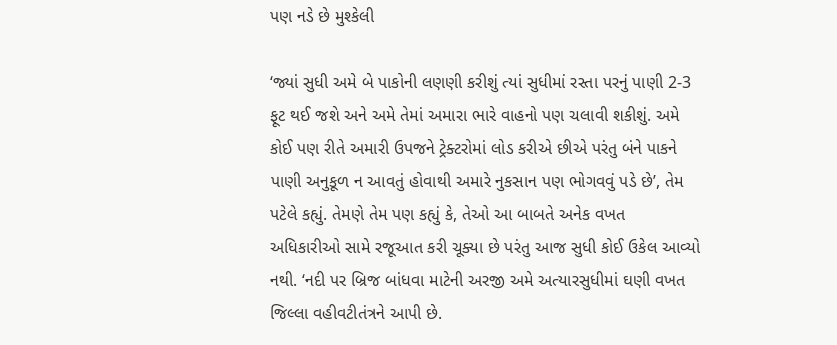પણ નડે છે મુશ્કેલી

‘જ્યાં સુધી અમે બે પાકોની લણણી કરીશું ત્યાં સુધીમાં રસ્તા પરનું પાણી 2-3 ફૂટ થઈ જશે અને અમે તેમાં અમારા ભારે વાહનો પણ ચલાવી શકીશું. અમે કોઈ પણ રીતે અમારી ઉપજને ટ્રેક્ટરોમાં લોડ કરીએ છીએ પરંતુ બંને પાકને પાણી અનુકૂળ ન આવતું હોવાથી અમારે નુકસાન પણ ભોગવવું પડે છે’, તેમ પટેલે કહ્યું. તેમણે તેમ પણ કહ્યું કે, તેઓ આ બાબતે અનેક વખત અધિકારીઓ સામે રજૂઆત કરી ચૂક્યા છે પરંતુ આજ સુધી કોઈ ઉકેલ આવ્યો નથી. ‘નદી પર બ્રિજ બાંધવા માટેની અરજી અમે અત્યારસુધીમાં ઘણી વખત જિલ્લા વહીવટીતંત્રને આપી છે.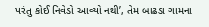પરંતુ કોઈ નિવેડો આવ્યો નથી’, તેમ બાઢડા ગામના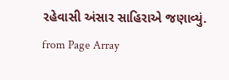રહેવાસી અંસાર સાહિરાએ જણાવ્યું.
from Page Array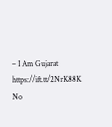– I Am Gujarat https://ift.tt/2NrK88K
No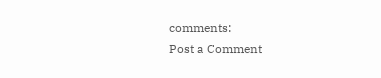comments:
Post a Comment